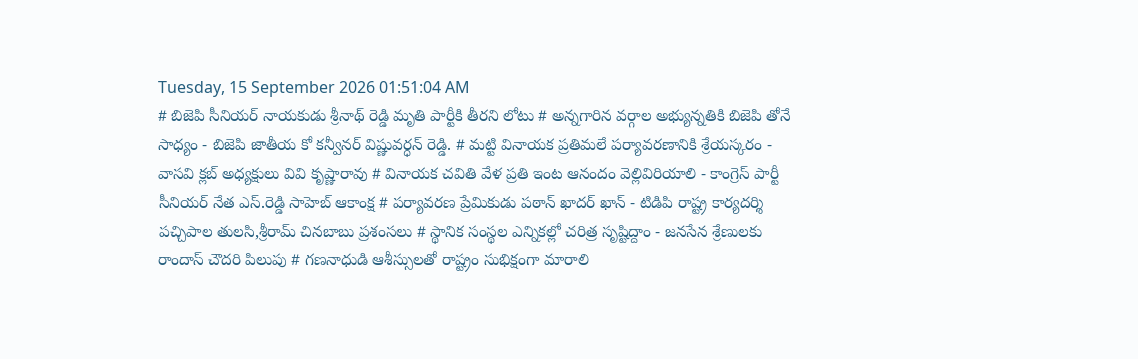Tuesday, 15 September 2026 01:51:04 AM
# బిజెపి సీనియర్ నాయకుడు శ్రీనాథ్ రెడ్డి మృతి పార్టీకి తీరని లోటు # అన్నగారిన వర్గాల అభ్యున్నతికి బిజెపి తోనే సాధ్యం - బిజెపి జాతీయ కో కన్వీనర్ విష్ణువర్ధన్ రెడ్డి. # మట్టి వినాయక ప్రతిమలే పర్యావరణానికి శ్రేయస్కరం - వాసవి క్లబ్ అధ్యక్షులు వివి కృష్ణారావు # వినాయక చవితి వేళ ప్రతి ఇంట ఆనందం వెల్లివిరియాలి - కాంగ్రెస్ పార్టీ సీనియర్ నేత ఎస్.రెడ్డి సాహెబ్ ఆకాంక్ష # పర్యావరణ ప్రేమికుడు పఠాన్ ఖాదర్ ఖాన్ - టిడిపి రాష్ట్ర కార్యదర్శి పచ్చిపాల తులసి,శ్రీరామ్ చినబాబు ప్రశంసలు # స్థానిక సంస్థల ఎన్నికల్లో చరిత్ర సృష్టిద్దాం - జనసేన శ్రేణులకు రాందాస్ చౌదరి పిలుపు # గణనాధుడి ఆశీస్సులతో రాష్ట్రం సుభిక్షంగా మారాలి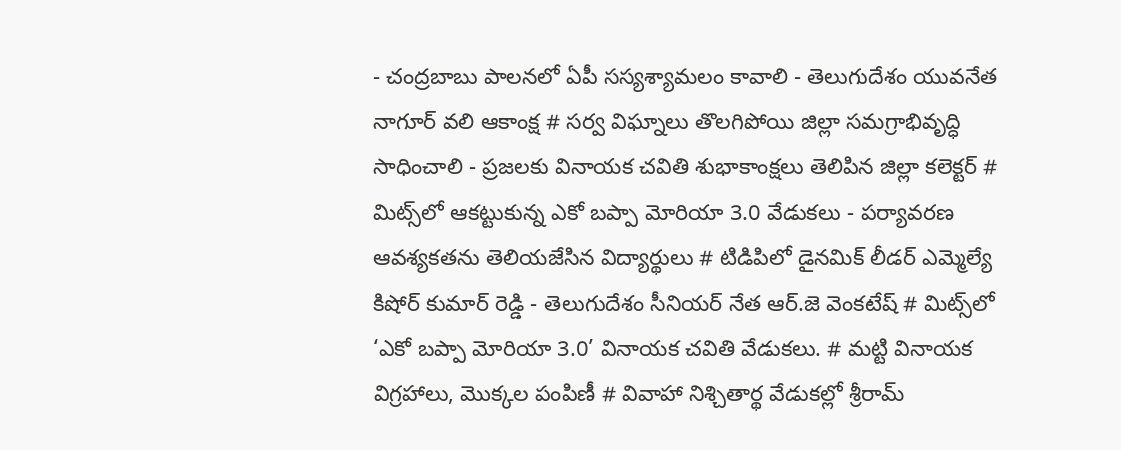- చంద్రబాబు పాలనలో ఏపీ సస్యశ్యామలం కావాలి - తెలుగుదేశం యువనేత నాగూర్ వలి ఆకాంక్ష # సర్వ విఘ్నాలు తొలగిపోయి జిల్లా సమగ్రాభివృద్ధి సాధించాలి - ప్రజలకు వినాయక చవితి శుభాకాంక్షలు తెలిపిన జిల్లా కలెక్టర్ # మిట్స్‌లో ఆకట్టుకున్న ఎకో బప్పా మోరియా 3.0 వేడుకలు - పర్యావరణ ఆవశ్యకతను తెలియజేసిన విద్యార్థులు # టిడిపిలో డైనమిక్ లీడర్ ఎమ్మెల్యే కిషోర్ కుమార్ రెడ్డి - తెలుగుదేశం సీనియర్ నేత ఆర్.జె వెంకటేష్ # మిట్స్‌లో ‘ఎకో బప్పా మోరియా 3.0’ వినాయక చవితి వేడుకలు. # మట్టి వినాయక విగ్రహాలు, మొక్కల పంపిణీ # వివాహా నిశ్చితార్థ వేడుకల్లో శ్రీరామ్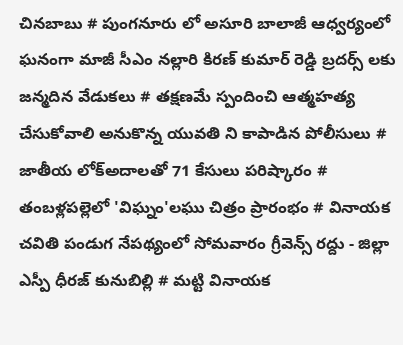చినబాబు # పుంగనూరు లో అసూరి బాలాజీ ఆధ్వర్యంలో ఘనంగా మాజీ సీఎం నల్లారి కిరణ్ కుమార్ రెడ్డి బ్రదర్స్ లకు జన్మదిన వేడుకలు # తక్షణమే స్పందించి ఆత్మహత్య చేసుకోవాలి అనుకొన్న యువతి ని కాపాడిన పోలీసులు # జాతీయ లోక్అదాలతో 71 కేసులు పరిష్కారం # తంబళ్లపల్లెలో 'విఘ్నం'లఘు చిత్రం ప్రారంభం # వినాయక చవితి పండుగ నేపథ్యంలో సోమవారం గ్రీవెన్స్ రద్దు - జిల్లా ఎస్పీ ధీరజ్ కునుబిల్లి # మట్టి వినాయక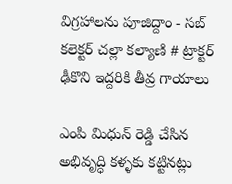విగ్రహాలను పూజిద్దాం - సబ్ కలెక్టర్ చల్లా కల్యాణి # ట్రాక్టర్ ఢీకొని ఇద్దరికి తీవ్ర గాయాలు

ఎంపి మిధున్ రెడ్డి చేసిన అభివృద్ధి కళ్ళకు కట్టినట్లు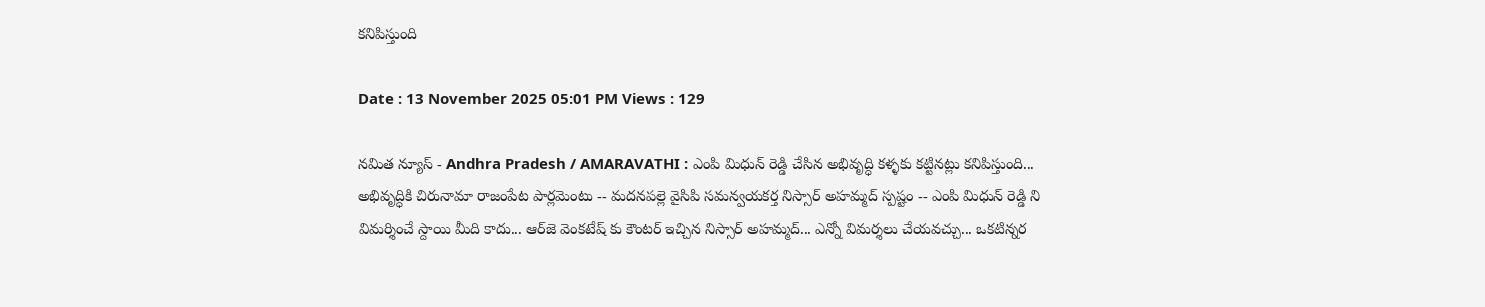కనిపిస్తుంది

Date : 13 November 2025 05:01 PM Views : 129

నమిత న్యూస్ - Andhra Pradesh / AMARAVATHI : ఎంపి మిధున్ రెడ్డి చేసిన అభివృద్ధి కళ్ళకు కట్టినట్లు కనిపిస్తుంది... అభివృద్ధికి చిరునామా రాజంపేట పార్లమెంటు -- మదనపల్లె వైసిపి సమన్వయకర్త నిస్సార్ అహమ్మద్ స్పష్టం -- ఎంపి మిధున్ రెడ్డి ని విమర్శించే స్దాయి మీది కాదు... ఆర్‌జె వెంకటేష్ కు కౌంటర్ ఇచ్చిన నిస్సార్ అహమ్మద్... ఎన్నో విమర్శలు చేయవచ్చు... ఒకటిన్నర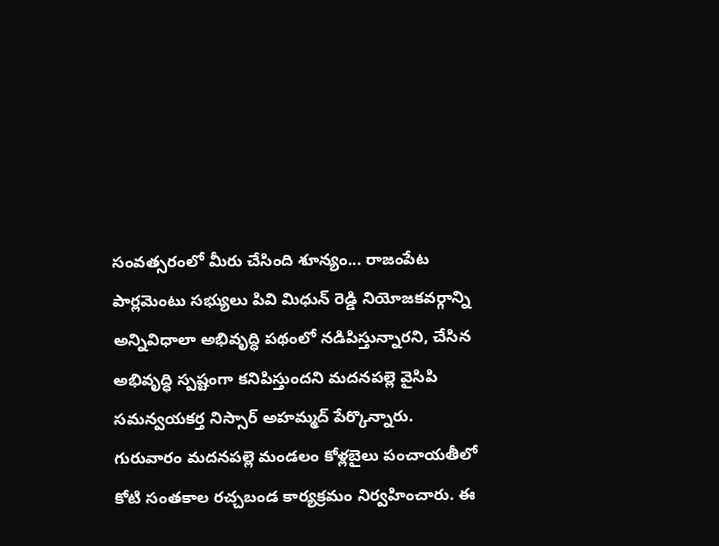సంవత్సరంలో మీరు చేసింది శూన్యం... రాజంపేట పార్లమెంటు సభ్యులు పివి మిధున్ రెడ్డి నియోజకవర్గాన్ని అన్నివిధాలా అభివృద్ధి పథంలో నడిపిస్తున్నారని, చేసిన అభివృద్ధి స్పష్టంగా కనిపిస్తుందని మదనపల్లె వైసిపి సమన్వయకర్త నిస్సార్ అహమ్మద్ పేర్కొన్నారు. గురువారం మదనపల్లె మండలం కోళ్లబైలు పంచాయతీలో కోటి సంతకాల రచ్చబండ కార్యక్రమం నిర్వహించారు. ఈ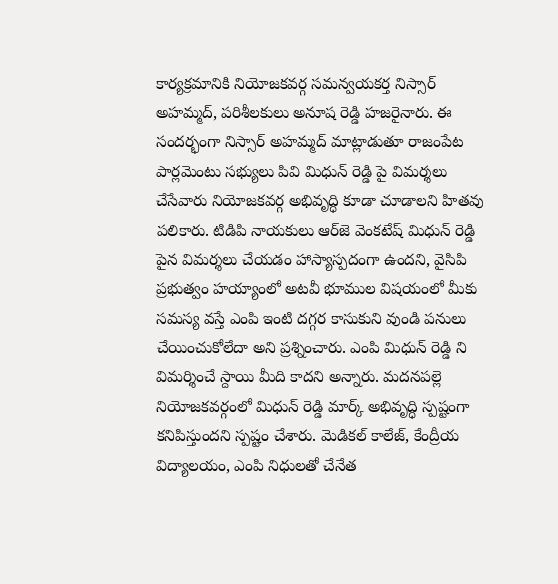కార్యక్రమానికి నియోజకవర్గ సమన్వయకర్త నిస్సార్ అహమ్మద్, పరిశీలకులు అనూష రెడ్డి హజరైనారు. ఈ సందర్భంగా నిస్సార్ అహమ్మద్ మాట్లాడుతూ రాజంపేట పార్లమెంటు సభ్యులు పివి మిధున్ రెడ్డి పై విమర్శలు చేసేవారు నియోజకవర్గ అభివృద్ధి కూడా చూడాలని హితవు పలికారు. టిడిపి నాయకులు ఆర్‌జె వెంకటేష్ మిధున్ రెడ్డి పైన విమర్శలు చేయడం హాస్యాస్పదంగా ఉందని, వైసిపి ప్రభుత్వం హయ్యాంలో అటవీ భూముల విషయంలో మీకు సమస్య వస్తే ఎంపి ఇంటి దగ్గర కాసుకుని వుండి పనులు చేయించుకోలేదా అని ప్రశ్నించారు. ఎంపి మిధున్ రెడ్డి ని విమర్శించే స్దాయి మీది కాదని అన్నారు. మదనపల్లె నియోజకవర్గంలో మిధున్ రెడ్డి మార్క్ అభివృద్ధి స్పష్టంగా కనిపిస్తుందని స్పష్టం చేశారు. మెడికల్ కాలేజ్, కేంద్రీయ విద్యాలయం, ఎంపి నిధులతో చేనేత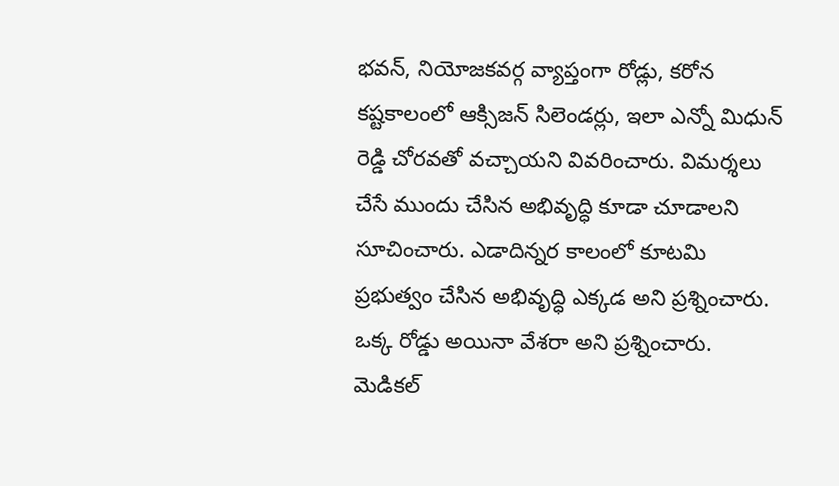భవన్, నియోజకవర్గ వ్యాప్తంగా రోడ్లు, కరోన కష్టకాలంలో ఆక్సిజన్ సిలెండర్లు, ఇలా ఎన్నో మిధున్ రెడ్డి చోరవతో వచ్చాయని వివరించారు. విమర్శలు చేసే ముందు చేసిన అభివృద్ధి కూడా చూడాలని సూచించారు. ఎడాదిన్నర కాలంలో కూటమి ప్రభుత్వం చేసిన అభివృద్ధి ఎక్కడ అని ప్రశ్నించారు. ఒక్క రోడ్డు అయినా వేశరా అని ప్రశ్నించారు. మెడికల్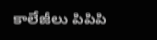కాలేజీలు పిపిపి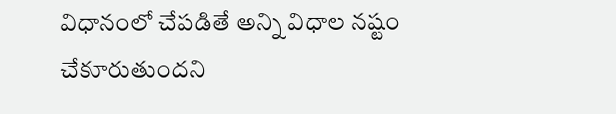విధానంలో చేపడితే అన్ని విధాల నష్టం చేకూరుతుందని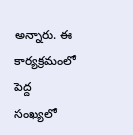అన్నారు. ఈ కార్యక్రమంలో పెద్ద సంఖ్యలో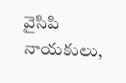వైసిపి నాయకులు,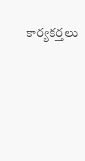కార్యకర్తలు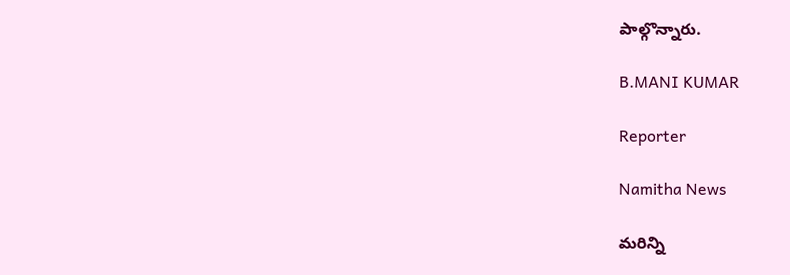పాల్గొన్నారు.

B.MANI KUMAR

Reporter

Namitha News

మరిన్ని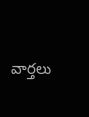వార్తలు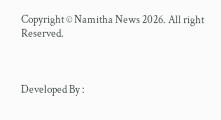Copyright © Namitha News 2026. All right Reserved.



Developed By :